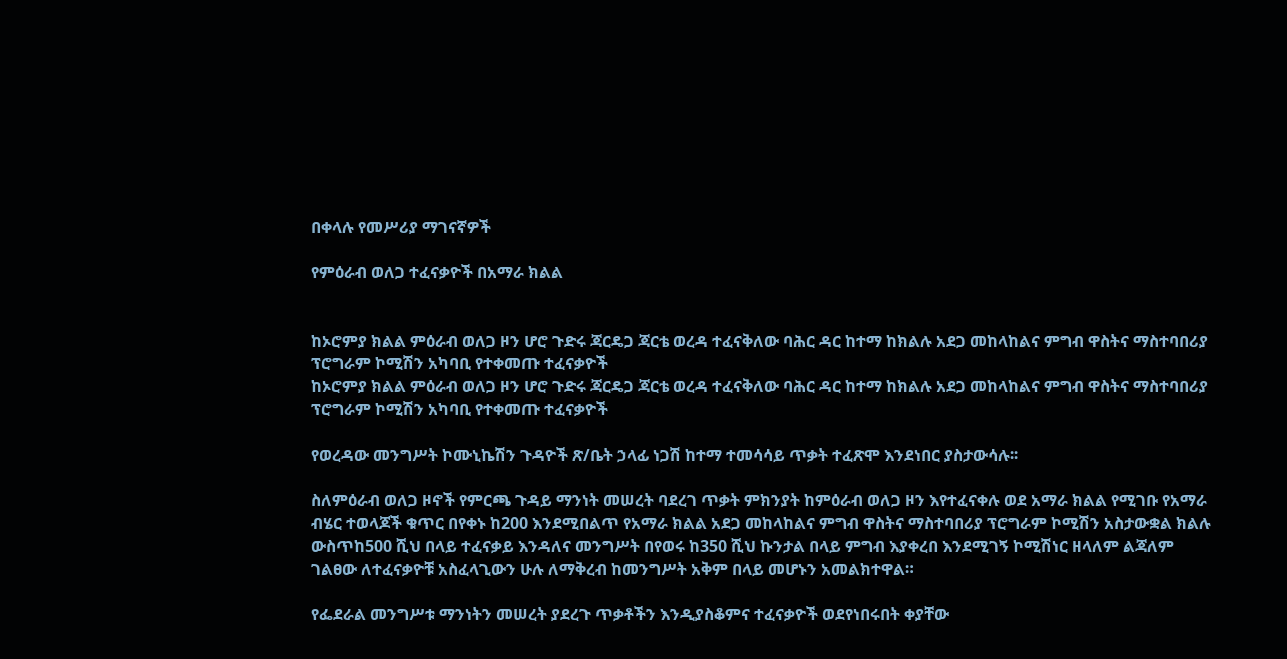በቀላሉ የመሥሪያ ማገናኛዎች

የምዕራብ ወለጋ ተፈናቃዮች በአማራ ክልል


ከኦሮምያ ክልል ምዕራብ ወለጋ ዞን ሆሮ ጉድሩ ጃርዴጋ ጃርቴ ወረዳ ተፈናቅለው ባሕር ዳር ከተማ ከክልሉ አደጋ መከላከልና ምግብ ዋስትና ማስተባበሪያ ፕሮግራም ኮሚሽን አካባቢ የተቀመጡ ተፈናቃዮች
ከኦሮምያ ክልል ምዕራብ ወለጋ ዞን ሆሮ ጉድሩ ጃርዴጋ ጃርቴ ወረዳ ተፈናቅለው ባሕር ዳር ከተማ ከክልሉ አደጋ መከላከልና ምግብ ዋስትና ማስተባበሪያ ፕሮግራም ኮሚሽን አካባቢ የተቀመጡ ተፈናቃዮች

የወረዳው መንግሥት ኮሙኒኬሽን ጉዳዮች ጽ/ቤት ኃላፊ ነጋሽ ከተማ ተመሳሳይ ጥቃት ተፈጽሞ እንደነበር ያስታውሳሉ፡፡

ስለምዕራብ ወለጋ ዞኖች የምርጫ ጉዳይ ማንነት መሠረት ባደረገ ጥቃት ምክንያት ከምዕራብ ወለጋ ዞን እየተፈናቀሉ ወደ አማራ ክልል የሚገቡ የአማራ ብሄር ተወላጆች ቁጥር በየቀኑ ከ200 እንደሚበልጥ የአማራ ክልል አደጋ መከላከልና ምግብ ዋስትና ማስተባበሪያ ፕሮግራም ኮሚሽን አስታውቋል ክልሉ ውስጥከ500 ሺህ በላይ ተፈናቃይ እንዳለና መንግሥት በየወሩ ከ350 ሺህ ኩንታል በላይ ምግብ እያቀረበ እንደሚገኝ ኮሚሽነር ዘላለም ልጃለም ገልፀው ለተፈናቃዮቹ አስፈላጊውን ሁሉ ለማቅረብ ከመንግሥት አቅም በላይ መሆኑን አመልክተዋል።

የፌደራል መንግሥቱ ማንነትን መሠረት ያደረጉ ጥቃቶችን እንዲያስቆምና ተፈናቃዮች ወደየነበሩበት ቀያቸው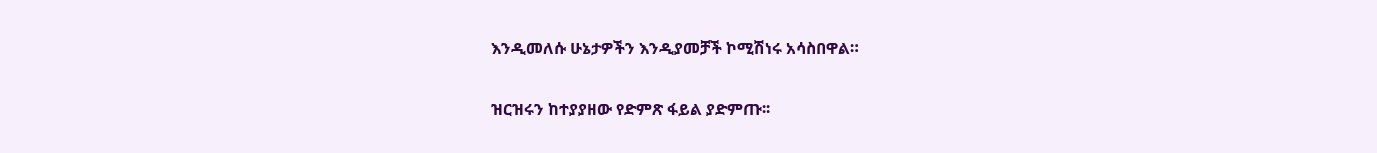እንዲመለሱ ሁኔታዎችን እንዲያመቻች ኮሚሽነሩ አሳስበዋል።

ዝርዝሩን ከተያያዘው የድምጽ ፋይል ያድምጡ፡፡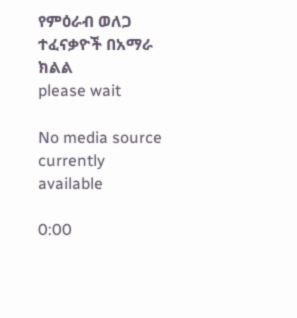የምዕራብ ወለጋ ተፈናቃዮች በአማራ ክልል
please wait

No media source currently available

0:00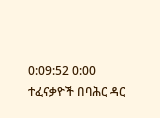0:09:52 0:00
ተፈናቃዮች በባሕር ዳር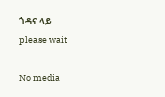ጎዳና ላይ
please wait

No media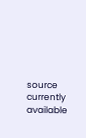source currently available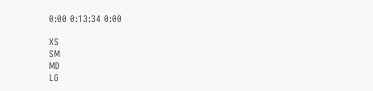0:00 0:13:34 0:00

XS
SM
MD
LG